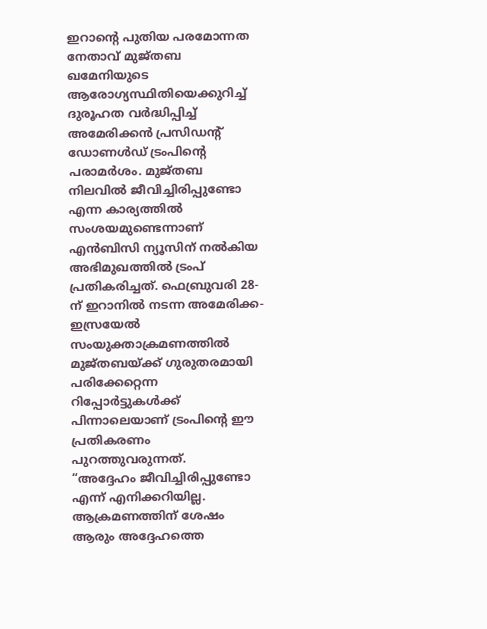ഇറാൻ്റെ പുതിയ പരമോന്നത നേതാവ് മുജ്തബ ഖമേനിയുടെ ആരോഗ്യസ്ഥിതിയെക്കുറിച്ച് ദുരൂഹത വർദ്ധിപ്പിച്ച് അമേരിക്കൻ പ്രസിഡന്റ് ഡോണൾഡ് ട്രംപിന്റെ പരാമർശം. മുജ്തബ നിലവിൽ ജീവിച്ചിരിപ്പുണ്ടോ എന്ന കാര്യത്തിൽ സംശയമുണ്ടെന്നാണ് എൻബിസി ന്യൂസിന് നൽകിയ അഭിമുഖത്തിൽ ട്രംപ് പ്രതികരിച്ചത്. ഫെബ്രുവരി 28-ന് ഇറാനിൽ നടന്ന അമേരിക്ക-ഇസ്രയേൽ സംയുക്താക്രമണത്തിൽ മുജ്തബയ്ക്ക് ഗുരുതരമായി പരിക്കേറ്റെന്ന റിപ്പോർട്ടുകൾക്ക് പിന്നാലെയാണ് ട്രംപിന്റെ ഈ പ്രതികരണം പുറത്തുവരുന്നത്.
“അദ്ദേഹം ജീവിച്ചിരിപ്പുണ്ടോ എന്ന് എനിക്കറിയില്ല. ആക്രമണത്തിന് ശേഷം ആരും അദ്ദേഹത്തെ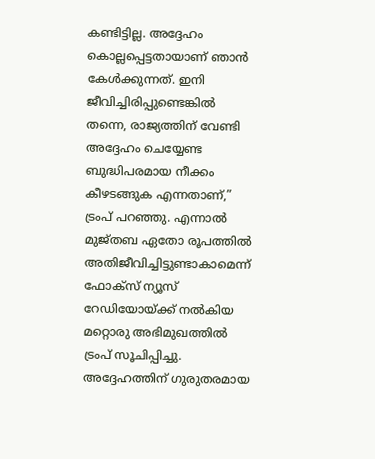കണ്ടിട്ടില്ല. അദ്ദേഹം കൊല്ലപ്പെട്ടതായാണ് ഞാൻ കേൾക്കുന്നത്. ഇനി ജീവിച്ചിരിപ്പുണ്ടെങ്കിൽ തന്നെ, രാജ്യത്തിന് വേണ്ടി അദ്ദേഹം ചെയ്യേണ്ട ബുദ്ധിപരമായ നീക്കം കീഴടങ്ങുക എന്നതാണ്,” ട്രംപ് പറഞ്ഞു. എന്നാൽ മുജ്തബ ഏതോ രൂപത്തിൽ അതിജീവിച്ചിട്ടുണ്ടാകാമെന്ന് ഫോക്സ് ന്യൂസ് റേഡിയോയ്ക്ക് നൽകിയ മറ്റൊരു അഭിമുഖത്തിൽ ട്രംപ് സൂചിപ്പിച്ചു. അദ്ദേഹത്തിന് ഗുരുതരമായ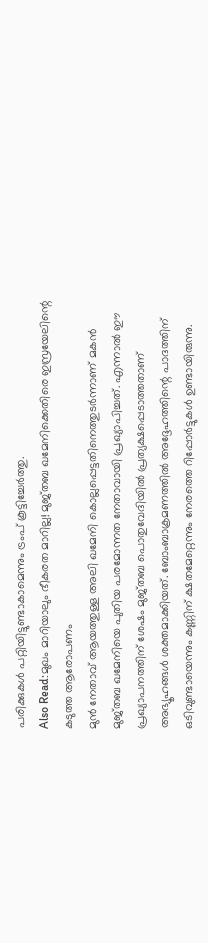പരിക്കുകൾ പറ്റിയിട്ടുണ്ടാകാമെന്നും ട്രംപ് കൂട്ടിച്ചേർത്തു.
Also Read:മുഖം മാറിയാലും ഭീകരത മാറില്ല! മുജ്തബ ഖമേനിക്കെതിരെ ഇസ്രയേലിന്റെ കടുത്ത ആരോപണം
മുൻ നേതാവ് ആയത്തുള്ള അലി ഖമേനി കൊല്ലപ്പെട്ടതിനെത്തുടർന്നാണ് മകൻ മുജ്തബ ഖമേനിയെ പുതിയ പരമോന്നത നേതാവായി പ്രഖ്യാപിച്ചത്. എന്നാൽ ഈ പ്രഖ്യാപനത്തിന് ശേഷം മുജ്തബ പൊതുവേദിയിൽ പ്രത്യക്ഷപ്പെടാത്തതാണ് അഭ്യൂഹങ്ങൾ ശക്തമാക്കിയത്. ബോംബാക്രമണത്തിൽ അദ്ദേഹത്തിന്റെ പാദത്തിന് ഒടിവുണ്ടായെന്നും കണ്ണിന് ക്ഷതമേറ്റെന്നും നേരത്തെ റിപ്പോർട്ടുകൾ ഉണ്ടായിരുന്നു.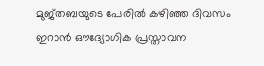മുജ്തബയുടെ പേരിൽ കഴിഞ്ഞ ദിവസം ഇറാൻ ഔദ്യോഗിക പ്രസ്താവന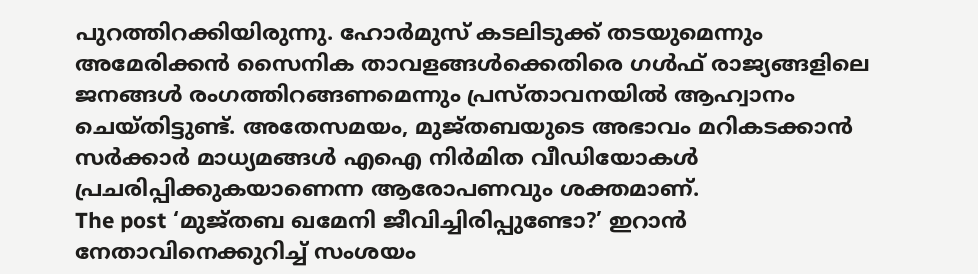പുറത്തിറക്കിയിരുന്നു. ഹോർമുസ് കടലിടുക്ക് തടയുമെന്നും അമേരിക്കൻ സൈനിക താവളങ്ങൾക്കെതിരെ ഗൾഫ് രാജ്യങ്ങളിലെ ജനങ്ങൾ രംഗത്തിറങ്ങണമെന്നും പ്രസ്താവനയിൽ ആഹ്വാനം ചെയ്തിട്ടുണ്ട്. അതേസമയം, മുജ്തബയുടെ അഭാവം മറികടക്കാൻ സർക്കാർ മാധ്യമങ്ങൾ എഐ നിർമിത വീഡിയോകൾ പ്രചരിപ്പിക്കുകയാണെന്ന ആരോപണവും ശക്തമാണ്.
The post ‘മുജ്തബ ഖമേനി ജീവിച്ചിരിപ്പുണ്ടോ?’ ഇറാൻ നേതാവിനെക്കുറിച്ച് സംശയം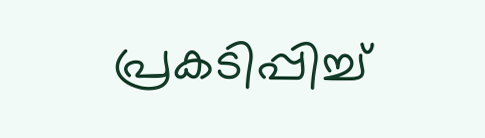പ്രകടിപ്പിച്ച്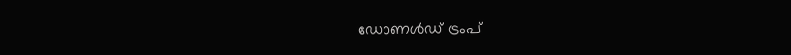ഡോണൾഡ് ട്രംപ്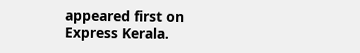appeared first on Express Kerala.